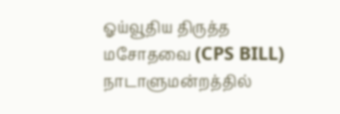ஓய்வூதிய திருத்த மசோதவை (CPS BILL) நாடாளுமன்றத்தில்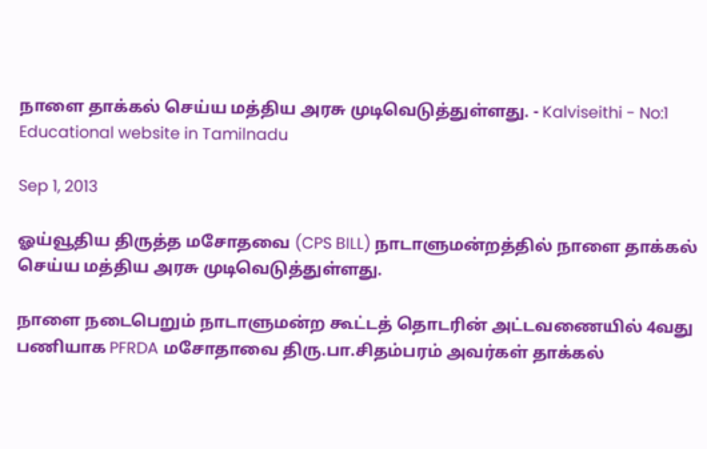நாளை தாக்கல் செய்ய மத்திய அரசு முடிவெடுத்துள்ளது. - Kalviseithi - No:1 Educational website in Tamilnadu

Sep 1, 2013

ஓய்வூதிய திருத்த மசோதவை (CPS BILL) நாடாளுமன்றத்தில் நாளை தாக்கல் செய்ய மத்திய அரசு முடிவெடுத்துள்ளது.

நாளை நடைபெறும் நாடாளுமன்ற கூட்டத் தொடரின் அட்டவணையில் 4வது பணியாக PFRDA மசோதாவை திரு.பா.சிதம்பரம் அவர்கள் தாக்கல்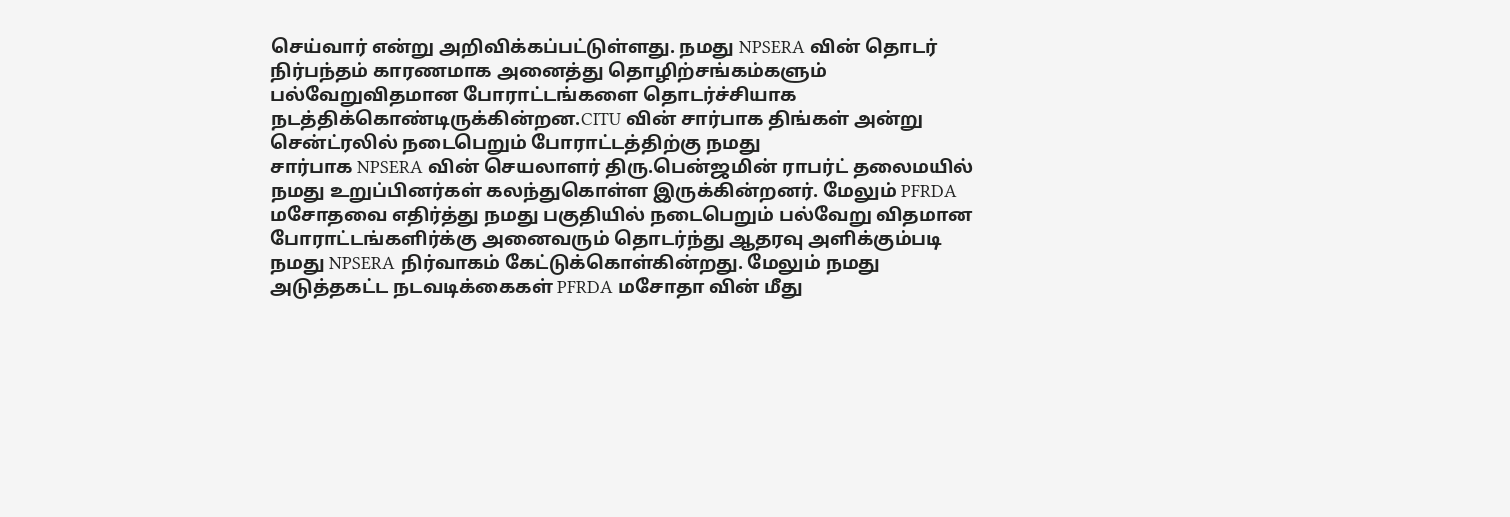செய்வார் என்று அறிவிக்கப்பட்டுள்ளது. நமது NPSERA வின் தொடர் நிர்பந்தம் காரணமாக அனைத்து தொழிற்சங்கம்களும் பல்வேறுவிதமான போராட்டங்களை தொடர்ச்சியாக நடத்திக்கொண்டிருக்கின்றன.CITU வின் சார்பாக திங்கள் அன்று சென்ட்ரலில் நடைபெறும் போராட்டத்திற்கு நமது
சார்பாக NPSERA வின் செயலாளர் திரு.பென்ஜமின் ராபர்ட் தலைமயில் நமது உறுப்பினர்கள் கலந்துகொள்ள இருக்கின்றனர். மேலும் PFRDA மசோதவை எதிர்த்து நமது பகுதியில் நடைபெறும் பல்வேறு விதமான போராட்டங்களிர்க்கு அனைவரும் தொடர்ந்து ஆதரவு அளிக்கும்படி நமது NPSERA நிர்வாகம் கேட்டுக்கொள்கின்றது. மேலும் நமது அடுத்தகட்ட நடவடிக்கைகள் PFRDA மசோதா வின் மீது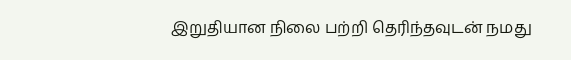இறுதியான நிலை பற்றி தெரிந்தவுடன் நமது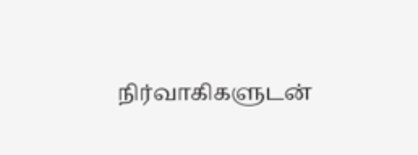நிர்வாகிகளுடன்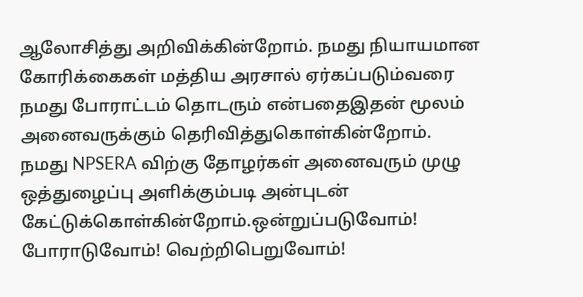ஆலோசித்து அறிவிக்கின்றோம். நமது நியாயமான கோரிக்கைகள் மத்திய அரசால் ஏர்கப்படும்வரை நமது போராட்டம் தொடரும் என்பதைஇதன் மூலம் அனைவருக்கும் தெரிவித்துகொள்கின்றோம். நமது NPSERA விற்கு தோழர்கள் அனைவரும் முழு ஒத்துழைப்பு அளிக்கும்படி அன்புடன் கேட்டுக்கொள்கின்றோம்.ஒன்றுப்படுவோம்! போராடுவோம்! வெற்றிபெறுவோம்!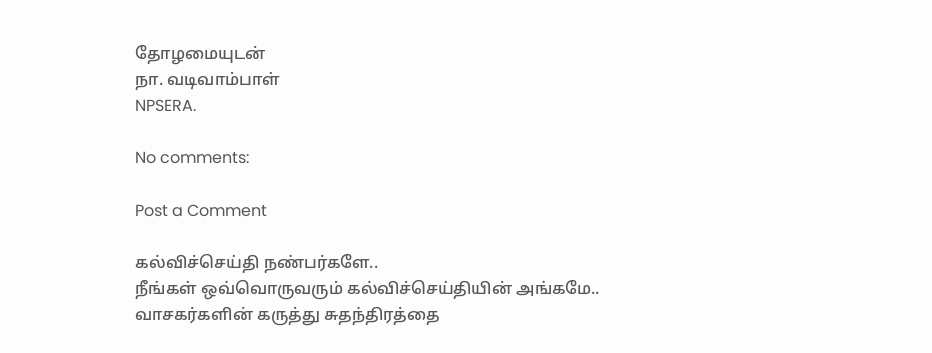தோழமையுடன்
நா. வடிவாம்பாள்
NPSERA.

No comments:

Post a Comment

கல்விச்செய்தி நண்பர்களே..
நீங்கள் ஒவ்வொருவரும் கல்விச்செய்தியின் அங்கமே..
வாசகர்களின் கருத்து சுதந்திரத்தை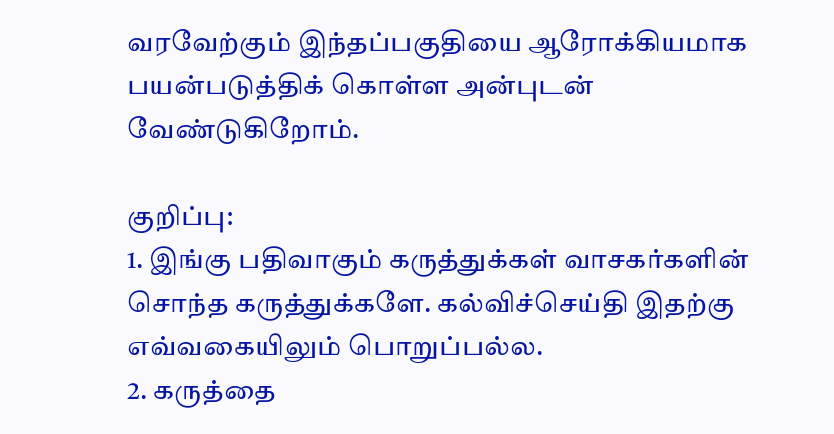வரவேற்கும் இந்தப்பகுதியை ஆரோக்கியமாக பயன்படுத்திக் கொள்ள அன்புடன் வேண்டுகிறோம்.

குறிப்பு:
1. இங்கு பதிவாகும் கருத்துக்கள் வாசகர்களின் சொந்த கருத்துக்களே. கல்விச்செய்தி இதற்கு எவ்வகையிலும் பொறுப்பல்ல.
2. கருத்தை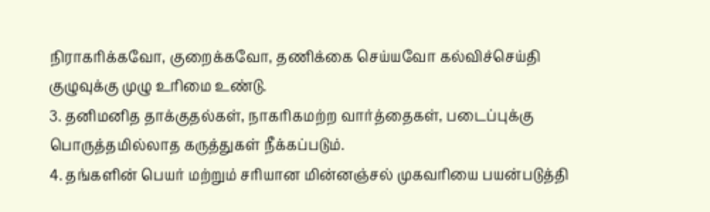நிராகரிக்கவோ, குறைக்கவோ, தணிக்கை செய்யவோ கல்விச்செய்தி குழுவுக்கு முழு உரிமை உண்டு.
3. தனிமனித தாக்குதல்கள், நாகரிகமற்ற வார்த்தைகள், படைப்புக்கு பொருத்தமில்லாத கருத்துகள் நீக்கப்படும்.
4. தங்களின் பெயர் மற்றும் சரியான மின்னஞ்சல் முகவரியை பயன்படுத்தி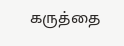கருத்தை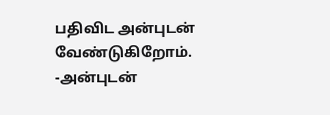பதிவிட அன்புடன் வேண்டுகிறோம்.
-அன்புடன்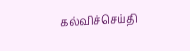கல்விச்செய்தி